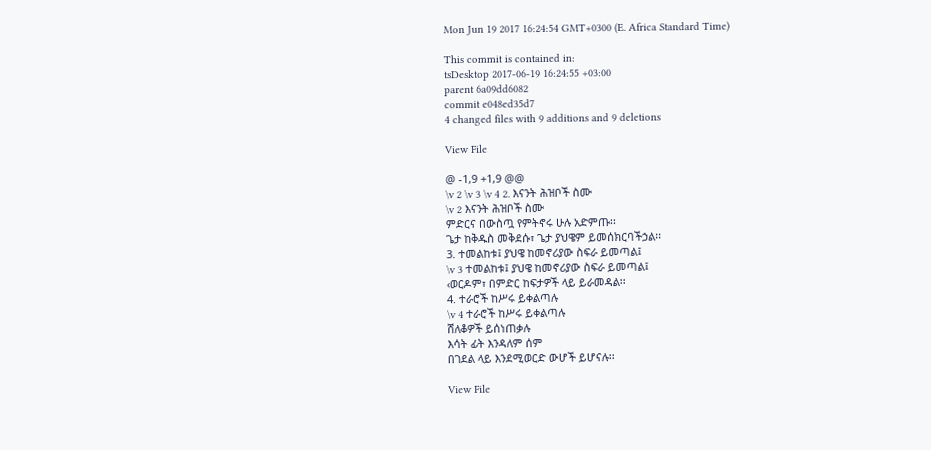Mon Jun 19 2017 16:24:54 GMT+0300 (E. Africa Standard Time)

This commit is contained in:
tsDesktop 2017-06-19 16:24:55 +03:00
parent 6a09dd6082
commit e048ed35d7
4 changed files with 9 additions and 9 deletions

View File

@ -1,9 +1,9 @@
\v 2 \v 3 \v 4 2. እናንት ሕዝቦች ስሙ
\v 2 እናንት ሕዝቦች ስሙ
ምድርና በውስጧ የምትኖሩ ሁሉ አድምጡ፡፡
ጌታ ከቅዱስ መቅደሱ፣ ጌታ ያህዌም ይመሰክርባችኃል፡፡
3. ተመልከቱ፤ ያህዌ ከመኖሪያው ስፍራ ይመጣል፤
\v 3 ተመልከቱ፤ ያህዌ ከመኖሪያው ስፍራ ይመጣል፤
‹ወርዶም፣ በምድር ከፍታዎች ላይ ይራመዳል፡፡
4. ተራሮች ከሥሩ ይቀልጣሉ
\v 4 ተራሮች ከሥሩ ይቀልጣሉ
ሸለቆዎች ይሰነጠቃሉ
እሳት ፊት እንዳለም ሰም
በገደል ላይ እንደሚወርድ ውሆች ይሆናሉ፡፡

View File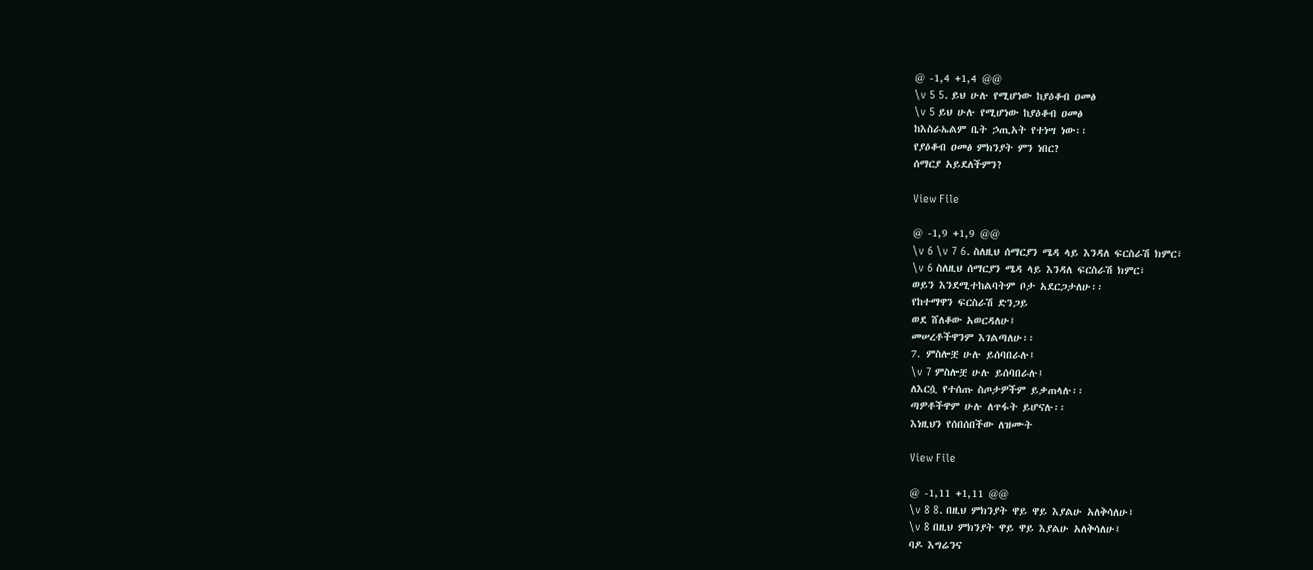@ -1,4 +1,4 @@
\v 5 5. ይህ ሁሉ የሚሆነው ከያዕቆብ ዐመፅ
\v 5 ይህ ሁሉ የሚሆነው ከያዕቆብ ዐመፅ
ከእስራኤልም ቤት ኃጢአት የተነሣ ነው፡፡
የያዕቆብ ዐመፅ ምክንያት ምን ነበር?
ሰማርያ አይደለችምን?

View File

@ -1,9 +1,9 @@
\v 6 \v 7 6. ስለዚህ ሰማርያን ሜዳ ላይ እንዳለ ፍርስራሽ ክምር፣
\v 6 ስለዚህ ሰማርያን ሜዳ ላይ እንዳለ ፍርስራሽ ክምር፣
ወይን እንደሚተከልባትም ቦታ አደርጋታለሁ፡፡
የከተማዋን ፍርስራሽ ድንጋይ
ወደ ሸለቆው አወርዳለሁ፤
መሠረቶችዋንም እገልጣለሁ፡፡
7. ምስሎቿ ሁሉ ይሰባበራሉ፤
\v 7 ምስሎቿ ሁሉ ይሰባበራሉ፤
ለእርሷ የተሰጡ ስጦታዎችም ይቃጠላሉ፡፡
ጣዎቶችዋም ሁሉ ለጥፋት ይሆናሉ፡፡
እነዚህን የሰበሰበችው ለዝሙት

View File

@ -1,11 +1,11 @@
\v 8 8. በዚህ ምክንያት ዋይ ዋይ እያልሁ አለቅሳለሁ፤
\v 8 በዚህ ምክንያት ዋይ ዋይ እያልሁ አለቅሳለሁ፤
ባዶ እግሬንና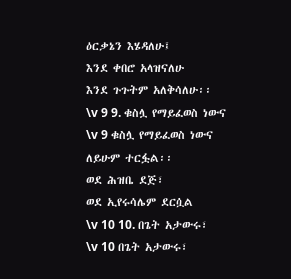ዕርቃኔን እሄዳለሁ፤
እንደ ቀበሮ አላዝናለሁ
እንደ ጉጉትም አለቅሳለሁ፡፡
\v 9 9. ቁስሏ የማይፈወስ ነውና
\v 9 ቁስሏ የማይፈወስ ነውና
ለይሁም ተርፏል፡፡
ወደ ሕዝቤ ደጅ፣
ወደ ኢየሩሳሌም ደርሷል
\v 10 10. በጌት አታውሩ፣
\v 10 በጌት አታውሩ፣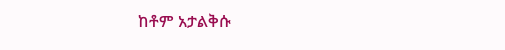ከቶም አታልቅሱ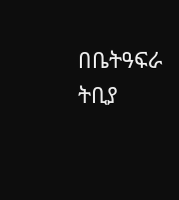በቤትዓፍራ ትቢያ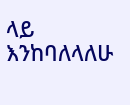ላይ እንከባለላለሁ